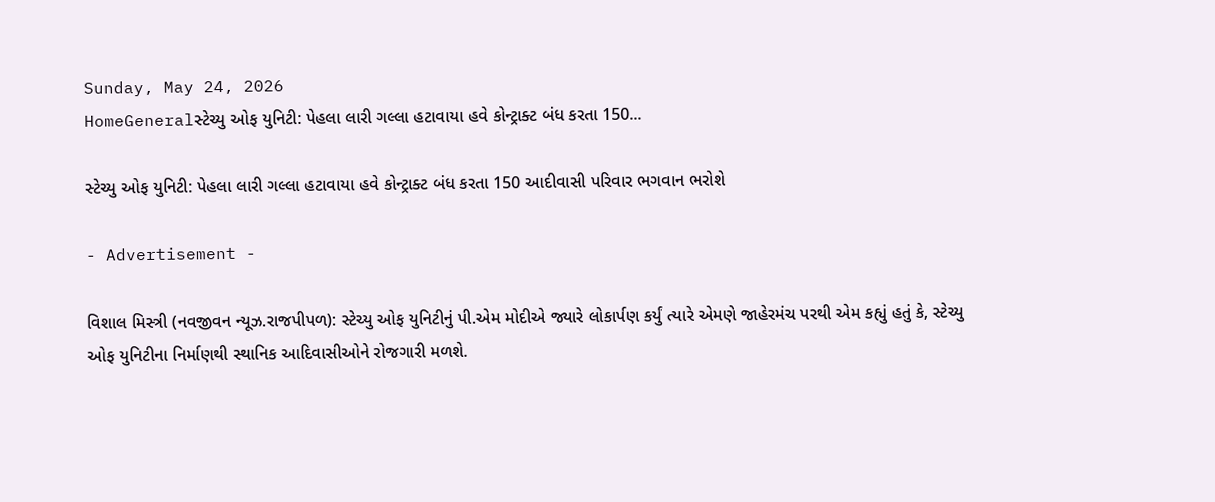Sunday, May 24, 2026
HomeGeneralસ્ટેચ્યુ ઓફ યુનિટી: પેહલા લારી ગલ્લા હટાવાયા હવે કોન્ટ્રાક્ટ બંધ કરતા 150...

સ્ટેચ્યુ ઓફ યુનિટી: પેહલા લારી ગલ્લા હટાવાયા હવે કોન્ટ્રાક્ટ બંધ કરતા 150 આદીવાસી પરિવાર ભગવાન ભરોશે

- Advertisement -

વિશાલ મિસ્ત્રી (નવજીવન ન્યૂઝ.રાજપીપળ): સ્ટેચ્યુ ઓફ યુનિટીનું પી.એમ મોદીએ જ્યારે લોકાર્પણ કર્યું ત્યારે એમણે જાહેરમંચ પરથી એમ કહ્યું હતું કે, સ્ટેચ્યુ ઓફ યુનિટીના નિર્માણથી સ્થાનિક આદિવાસીઓને રોજગારી મળશે.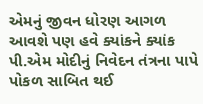એમનું જીવન ધોરણ આગળ આવશે પણ હવે ક્યાંકને ક્યાંક પી.એમ મોદીનું નિવેદન તંત્રના પાપે પોકળ સાબિત થઈ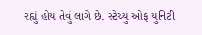રહ્યું હોય તેવું લાગે છે. સ્ટેચ્યુ ઓફ યુનિટી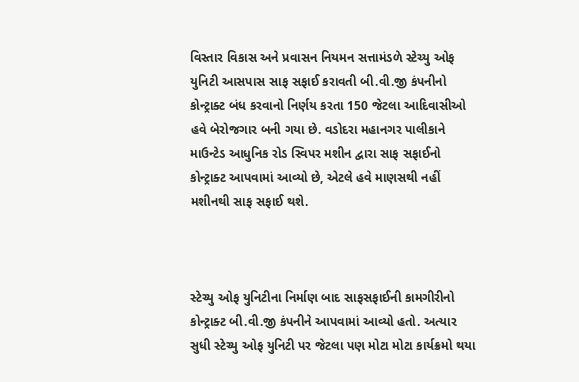વિસ્તાર વિકાસ અને પ્રવાસન નિયમન સત્તામંડળે સ્ટેચ્યુ ઓફ યુનિટી આસપાસ સાફ સફાઈ કરાવતી બી.વી.જી કંપનીનો કોન્ટ્રાક્ટ બંધ કરવાનો નિર્ણય કરતા 150 જેટલા આદિવાસીઓ હવે બેરોજગાર બની ગયા છે. વડોદરા મહાનગર પાલીકાને માઉન્ટેડ આધુનિક રોડ સ્વિપર મશીન દ્વારા સાફ સફાઈનો કોન્ટ્રાક્ટ આપવામાં આવ્યો છે, એટલે હવે માણસથી નહીં મશીનથી સાફ સફાઈ થશે.



સ્ટેચ્યુ ઓફ યુનિટીના નિર્માણ બાદ સાફસફાઈની કામગીરીનો કોન્ટ્રાક્ટ બી.વી.જી કંપનીને આપવામાં આવ્યો હતો. અત્યાર સુધી સ્ટેચ્યુ ઓફ યુનિટી પર જેટલા પણ મોટા મોટા કાર્યક્રમો થયા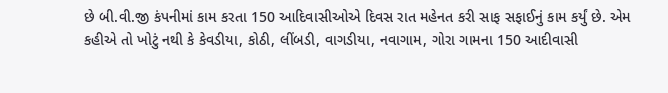છે બી.વી.જી કંપનીમાં કામ કરતા 150 આદિવાસીઓએ દિવસ રાત મહેનત કરી સાફ સફાઈનું કામ કર્યું છે. એમ કહીએ તો ખોટું નથી કે કેવડીયા, કોઠી, લીંબડી, વાગડીયા, નવાગામ, ગોરા ગામના 150 આદીવાસી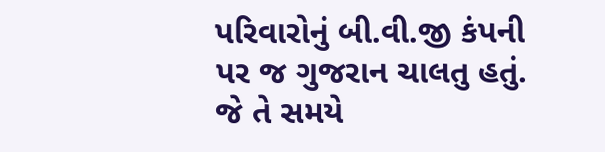પરિવારોનું બી.વી.જી કંપની પર જ ગુજરાન ચાલતુ હતું. જે તે સમયે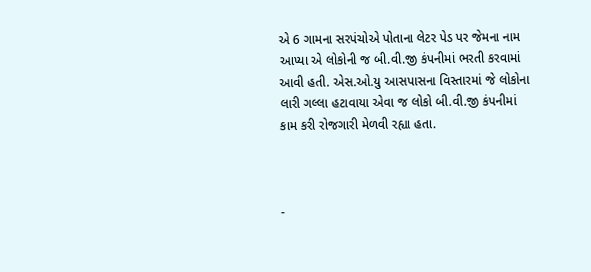એ 6 ગામના સરપંચોએ પોતાના લેટર પેડ પર જેમના નામ આપ્યા એ લોકોની જ બી.વી.જી કંપનીમાં ભરતી કરવામાં આવી હતી. એસ.ઓ.યુ આસપાસના વિસ્તારમાં જે લોકોના લારી ગલ્લા હટાવાયા એવા જ લોકો બી.વી.જી કંપનીમાં કામ કરી રોજગારી મેળવી રહ્યા હતા.



-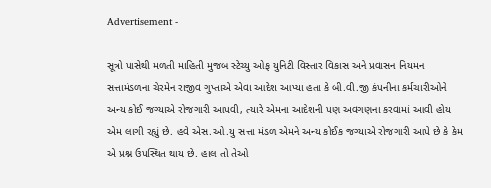Advertisement -

સૂત્રો પાસેથી મળતી માહિતી મુજબ સ્ટેચ્યુ ઓફ યુનિટી વિસ્તાર વિકાસ અને પ્રવાસન નિયમન સત્તામંડળના ચેરમેન રાજીવ ગુપ્તાએ એવા આદેશ આપ્યા હતા કે બી.વી.જી કંપનીના કર્મચારીઓને અન્ય કોઈ જગ્યાએ રોજગારી આપવી, ત્યારે એમના આદેશની પણ અવગણના કરવામાં આવી હોય એમ લાગી રહ્યું છે. હવે એસ.ઓ.યુ સત્તા મંડળ એમને અન્ય કોઈક જગ્યાએ રોજગારી આપે છે કે કેમ એ પ્રશ્ન ઉપસ્થિત થાય છે. હાલ તો તેઓ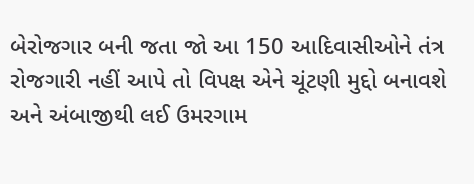બેરોજગાર બની જતા જો આ 150 આદિવાસીઓને તંત્ર રોજગારી નહીં આપે તો વિપક્ષ એને ચૂંટણી મુદ્દો બનાવશે અને અંબાજીથી લઈ ઉમરગામ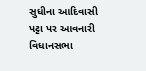સુધીના આદિવાસી પટ્ટા પર આવનારી વિધાનસભા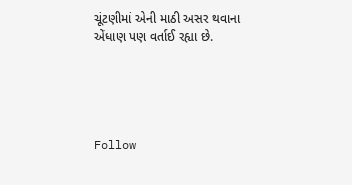ચૂંટણીમાં એની માઠી અસર થવાના એંધાણ પણ વર્તાઈ રહ્યા છે.





Follow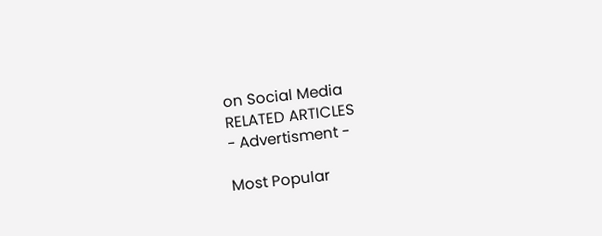on Social Media
RELATED ARTICLES
- Advertisment -

Most Popular